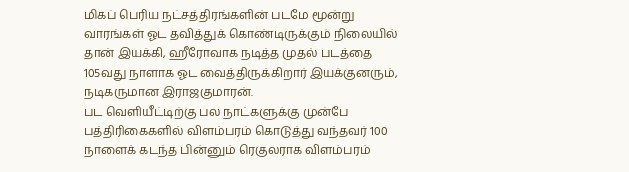மிகப் பெரிய நட்சத்திரங்களின் படமே மூன்று வாரங்கள் ஓட தவித்துக் கொண்டிருக்கும் நிலையில் தான் இயக்கி, ஹீரோவாக நடித்த முதல் படத்தை 105வது நாளாக ஓட வைத்திருக்கிறார் இயக்குனரும், நடிகருமான இராஜகுமாரன்.
பட வெளியீட்டிற்கு பல நாட்களுக்கு முன்பே பத்திரிகைகளில் விளம்பரம் கொடுத்து வந்தவர் 100 நாளைக் கடந்த பின்னும் ரெகுலராக விளம்பரம்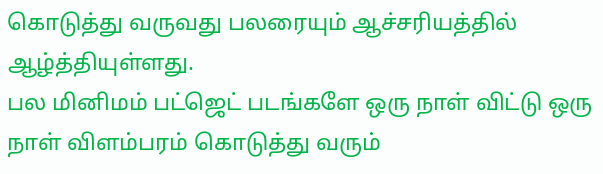கொடுத்து வருவது பலரையும் ஆச்சரியத்தில் ஆழ்த்தியுள்ளது.
பல மினிமம் பட்ஜெட் படங்களே ஒரு நாள் விட்டு ஒரு நாள் விளம்பரம் கொடுத்து வரும்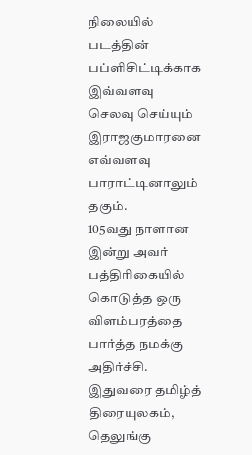நிலையில் படத்தின் பப்ளிசிட்டிக்காக இவ்வளவு செலவு செய்யும் இராஜகுமாரனை எவ்வளவு பாராட்டினாலும் தகும்.
105வது நாளான இன்று அவர் பத்திரிகையில் கொடுத்த ஒரு விளம்பரத்தை பார்த்த நமக்கு அதிர்ச்சி. இதுவரை தமிழ்த் திரையுலகம், தெலுங்கு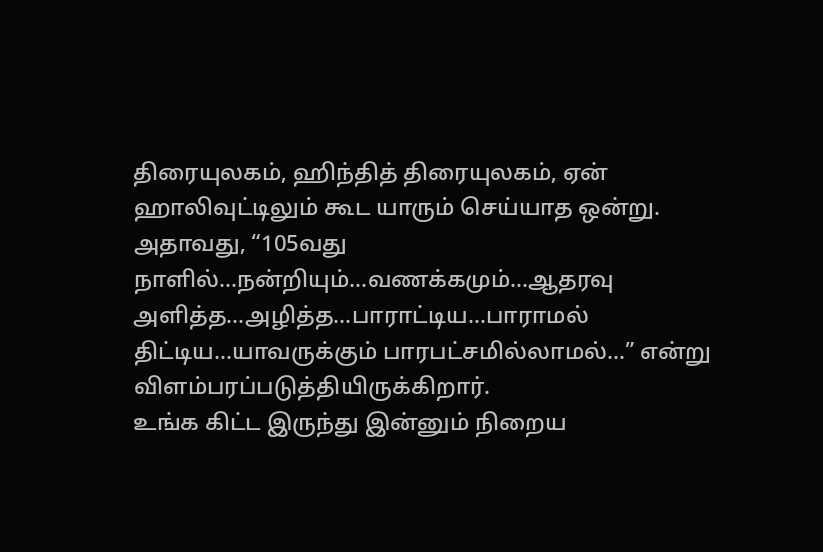திரையுலகம், ஹிந்தித் திரையுலகம், ஏன் ஹாலிவுட்டிலும் கூட யாரும் செய்யாத ஒன்று.
அதாவது, “105வது நாளில்…நன்றியும்…வணக்கமும்…ஆதரவு அளித்த…அழித்த…பாராட்டிய…பாராமல் திட்டிய…யாவருக்கும் பாரபட்சமில்லாமல்…” என்று விளம்பரப்படுத்தியிருக்கிறார்.
உங்க கிட்ட இருந்து இன்னும் நிறைய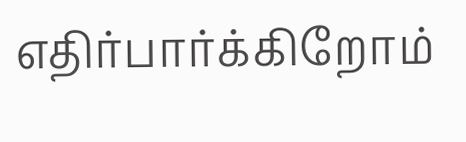எதிர்பார்க்கிறோம்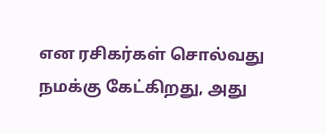என ரசிகர்கள் சொல்வது நமக்கு கேட்கிறது, அது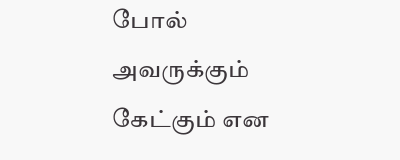போல் அவருக்கும் கேட்கும் என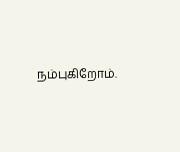நம்புகிறோம்.